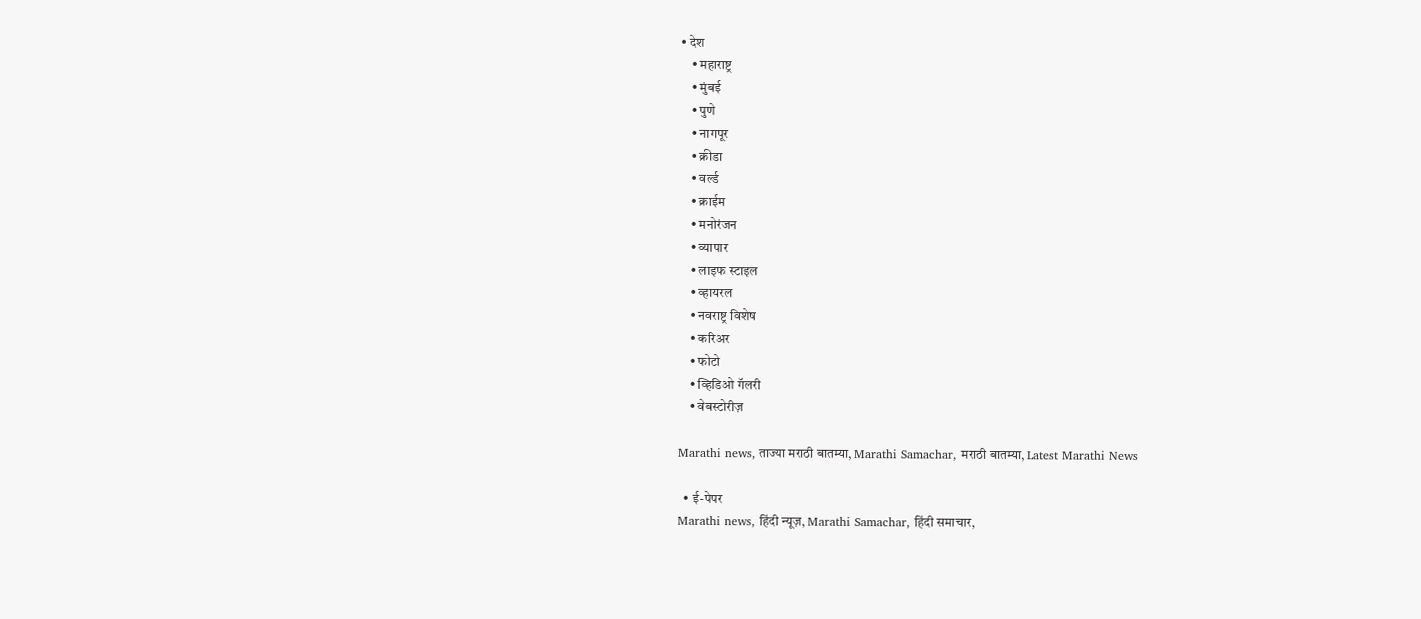• देश
    • महाराष्ट्र
    • मुंबई
    • पुणे
    • नागपूर
    • क्रीडा
    • वर्ल्ड
    • क्राईम
    • मनोरंजन
    • व्यापार
    • लाइफ स्टाइल
    • व्हायरल
    • नवराष्ट्र विशेष
    • करिअर
    • फोटो
    • व्हिडिओ गॅलरी
    • वेबस्टोरीज़

Marathi news, ताज्या मराठी बातम्या, Marathi Samachar, मराठी बातम्या, Latest Marathi News

  • ई-पेपर
Marathi news, हिंदी न्यूज़, Marathi Samachar, हिंदी समाचार,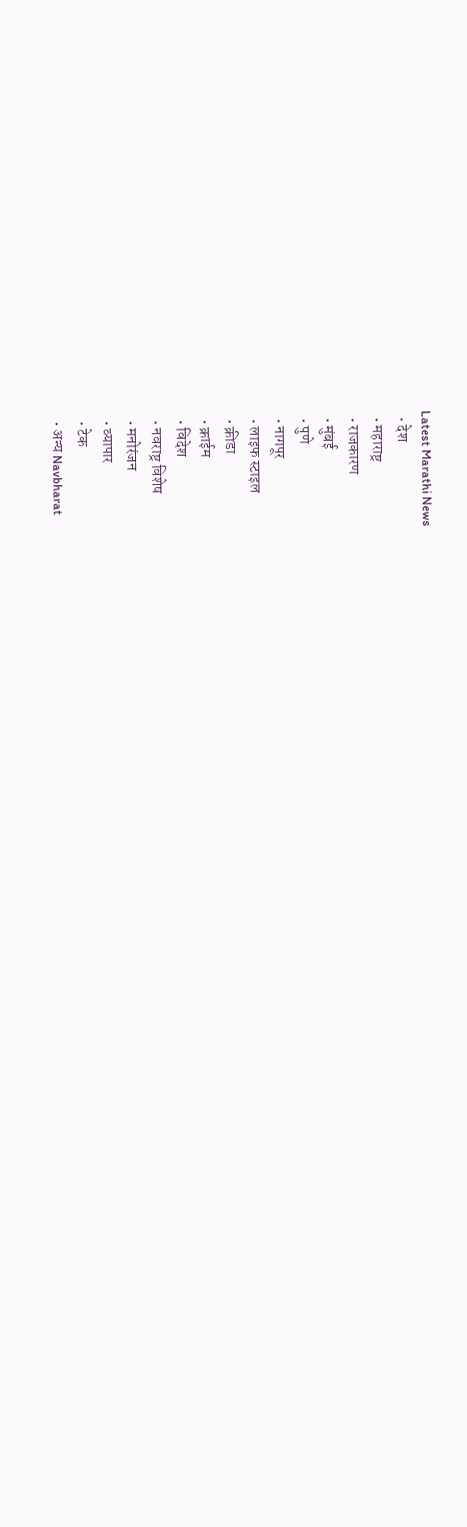Latest Marathi News
  • देश
  • महाराष्ट्र
  • राजकारण
  • मुंबई
  • पुणे
  • नागपूर
  • लाइफ स्टाइल
  • क्रीडा
  • क्राईम
  • विदेश
  • नवराष्ट्र विशेष
  • मनोरंजन
  • व्यापार
  • टेक
  • अन्य Navbharat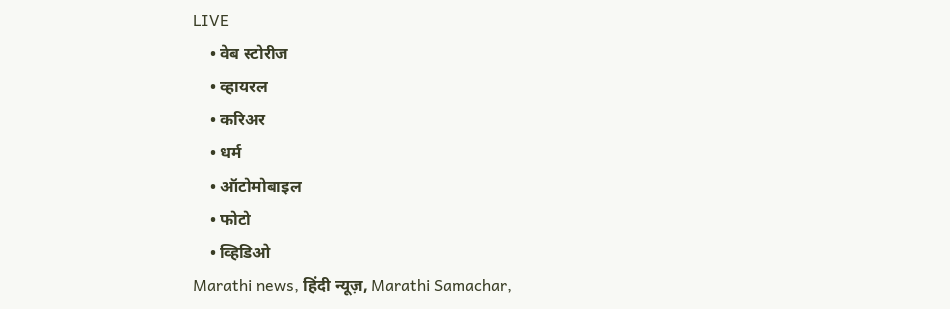LIVE
    • वेब स्टोरीज
    • व्हायरल
    • करिअर
    • धर्म
    • ऑटोमोबाइल
    • फोटो
    • व्हिडिओ
Marathi news, हिंदी न्यूज़, Marathi Samachar,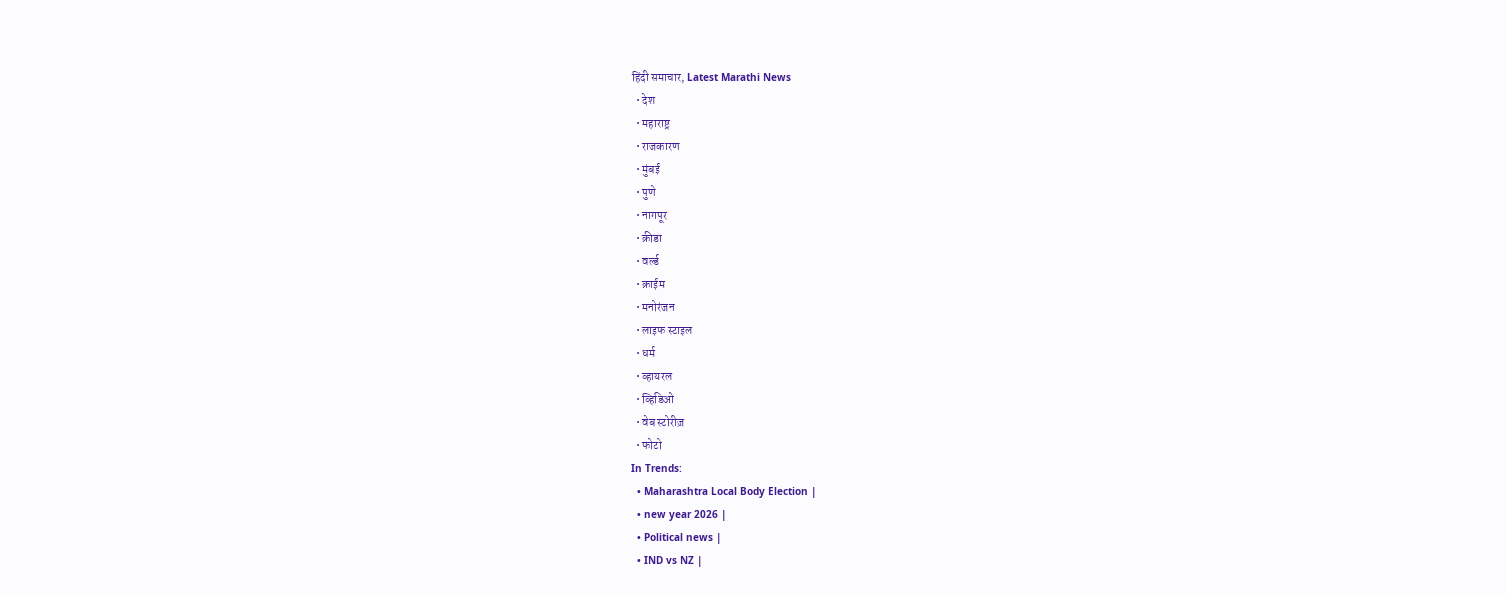हिंदी समाचार, Latest Marathi News
  • देश
  • महाराष्ट्र
  • राजकारण
  • मुंबई
  • पुणे
  • नागपूर
  • क्रीडा
  • वर्ल्ड
  • क्राईम
  • मनोरंजन
  • लाइफ स्टाइल
  • धर्म
  • व्हायरल
  • व्हिडिओ
  • वेब स्टोरीज़
  • फोटो
In Trends:
  • Maharashtra Local Body Election |
  • new year 2026 |
  • Political news |
  • IND vs NZ |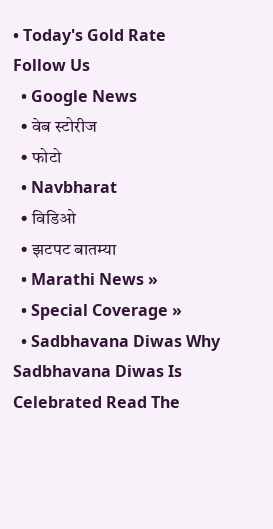• Today's Gold Rate
Follow Us
  • Google News
  • वेब स्टोरीज
  • फोटो
  • Navbharat
  • विडिओ
  • झटपट बातम्या
  • Marathi News »
  • Special Coverage »
  • Sadbhavana Diwas Why Sadbhavana Diwas Is Celebrated Read The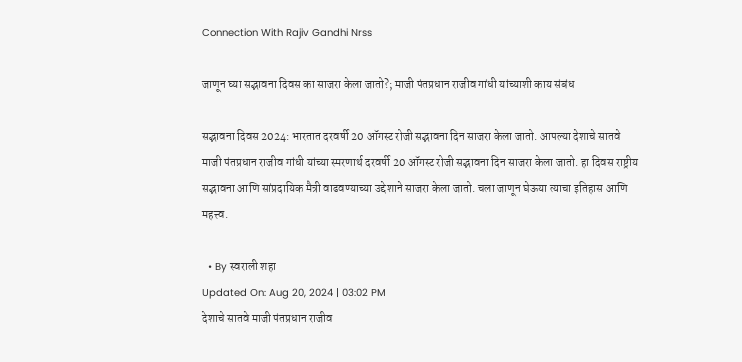Connection With Rajiv Gandhi Nrss

जाणून घ्या सद्भावना दिवस का साजरा केला जातो?; माजी पंतप्रधान राजीव गांधी यांच्याशी काय संबंध

सद्भावना दिवस 2024: भारतात दरवर्षी 20 ऑगस्ट रोजी सद्भावना दिन साजरा केला जातो. आपल्या देशाचे सातवे माजी पंतप्रधान राजीव गांधी यांच्या स्मरणार्थ दरवर्षी 20 ऑगस्ट रोजी सद्भावना दिन साजरा केला जातो. हा दिवस राष्ट्रीय सद्भावना आणि सांप्रदायिक मैत्री वाढवण्याच्या उद्देशाने साजरा केला जातो. चला जाणून घेऊया त्याचा इतिहास आणि महत्त्व.

  • By स्वराली शहा
Updated On: Aug 20, 2024 | 03:02 PM
देशाचे सातवे माजी पंतप्रधान राजीव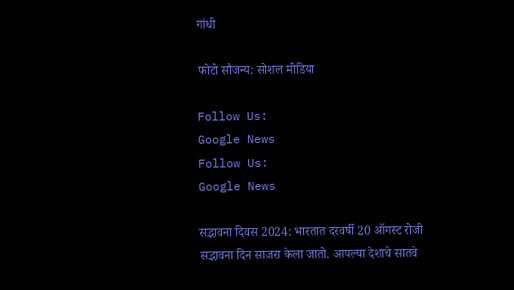गांधी

फोटो सौजन्य: सोशल मीडिया

Follow Us:
Google News
Follow Us:
Google News

सद्भावना दिवस 2024: भारतात दरवर्षी 20 ऑगस्ट रोजी सद्भावना दिन साजरा केला जातो. आपल्या देशाचे सातवे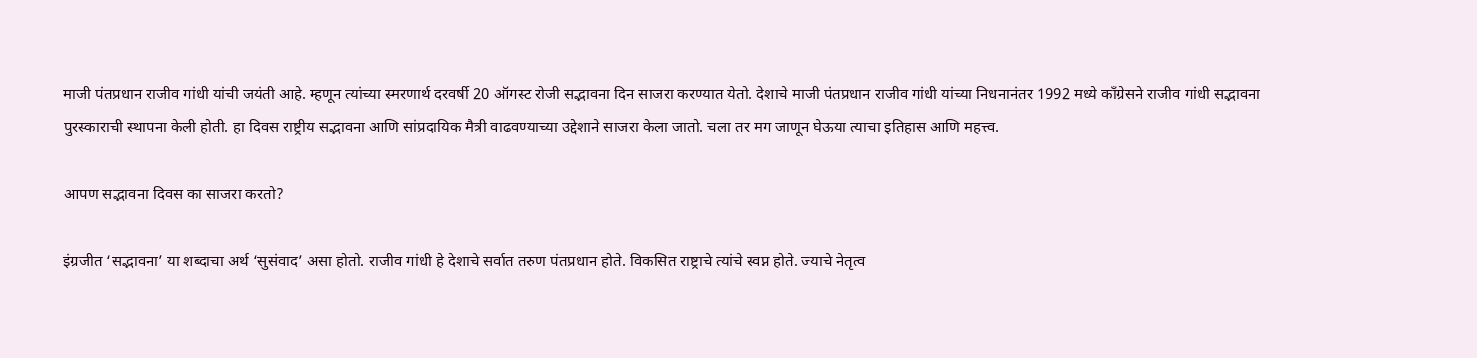माजी पंतप्रधान राजीव गांधी यांची जयंती आहे. म्हणून त्यांच्या स्मरणार्थ दरवर्षी 20 ऑगस्ट रोजी सद्भावना दिन साजरा करण्यात येतो. देशाचे माजी पंतप्रधान राजीव गांधी यांच्या निधनानंतर 1992 मध्ये काँग्रेसने राजीव गांधी सद्भावना पुरस्काराची स्थापना केली होती. हा दिवस राष्ट्रीय सद्भावना आणि सांप्रदायिक मैत्री वाढवण्याच्या उद्देशाने साजरा केला जातो. चला तर मग जाणून घेऊया त्याचा इतिहास आणि महत्त्व.

आपण सद्भावना दिवस का साजरा करतो?

इंग्रजीत ‘सद्भावना’ या शब्दाचा अर्थ ‘सुसंवाद’ असा होतो. राजीव गांधी हे देशाचे सर्वात तरुण पंतप्रधान होते. विकसित राष्ट्राचे त्यांचे स्वप्न होते. ज्याचे नेतृत्व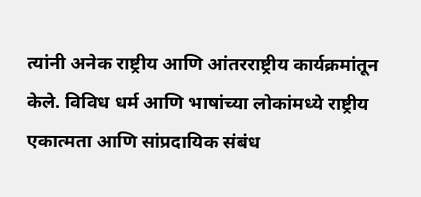त्यांनी अनेक राष्ट्रीय आणि आंतरराष्ट्रीय कार्यक्रमांतून केले. विविध धर्म आणि भाषांच्या लोकांमध्ये राष्ट्रीय एकात्मता आणि सांप्रदायिक संबंध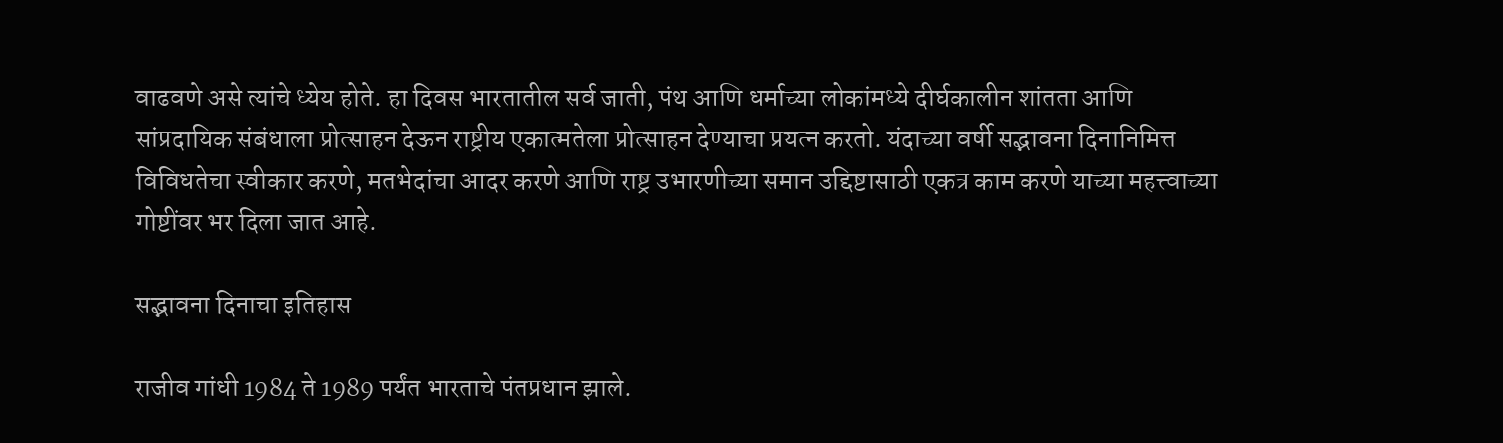वाढवणे असे त्यांचे ध्येय होते. हा दिवस भारतातील सर्व जाती, पंथ आणि धर्माच्या लोकांमध्ये दीर्घकालीन शांतता आणि सांप्रदायिक संबंधाला प्रोत्साहन देऊन राष्ट्रीय एकात्मतेला प्रोत्साहन देण्याचा प्रयत्न करतो. यंदाच्या वर्षी सद्भावना दिनानिमित्त विविधतेचा स्वीकार करणे, मतभेदांचा आदर करणे आणि राष्ट्र उभारणीच्या समान उद्दिष्टासाठी एकत्र काम करणे याच्या महत्त्वाच्या गोष्टींवर भर दिला जात आहे.

सद्भावना दिनाचा इतिहास

राजीव गांधी 1984 ते 1989 पर्यंत भारताचे पंतप्रधान झाले.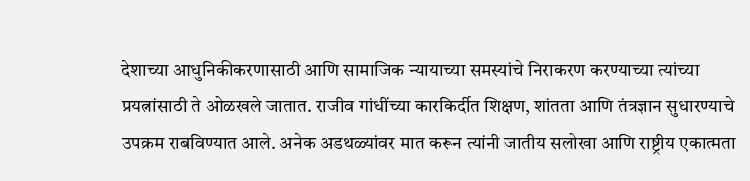देशाच्या आधुनिकीकरणासाठी आणि सामाजिक न्यायाच्या समस्यांचे निराकरण करण्याच्या त्यांच्या प्रयत्नांसाठी ते ओळखले जातात. राजीव गांधींच्या कारकिर्दीत शिक्षण, शांतता आणि तंत्रज्ञान सुधारण्याचे उपक्रम राबविण्यात आले. अनेक अडथळ्यांवर मात करून त्यांनी जातीय सलोखा आणि राष्ट्रीय एकात्मता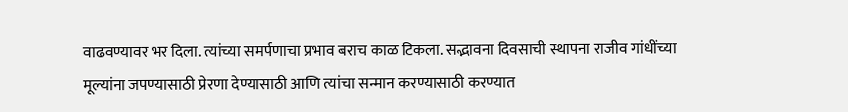वाढवण्यावर भर दिला. त्यांच्या समर्पणाचा प्रभाव बराच काळ टिकला. सद्भावना दिवसाची स्थापना राजीव गांधींच्या मूल्यांना जपण्यासाठी प्रेरणा देण्यासाठी आणि त्यांचा सन्मान करण्यासाठी करण्यात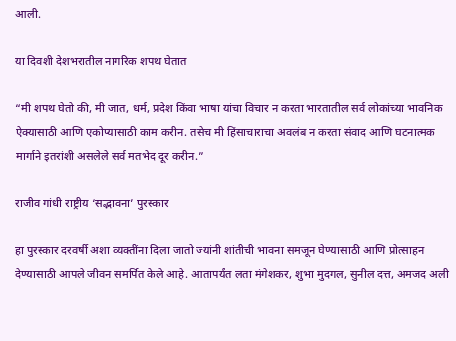आली.

या दिवशी देशभरातील नागरिक शपथ घेतात

“मी शपथ घेतो की, मी जात, धर्म, प्रदेश किंवा भाषा यांचा विचार न करता भारतातील सर्व लोकांच्या भावनिक ऐक्यासाठी आणि एकोप्यासाठी काम करीन. तसेच मी हिंसाचाराचा अवलंब न करता संवाद आणि घटनात्मक मार्गाने इतरांशी असलेले सर्व मतभेद दूर करीन.”

राजीव गांधी राष्ट्रीय ‘सद्भावना’ पुरस्कार

हा पुरस्कार दरवर्षी अशा व्यक्तींना दिला जातो ज्यांनी शांतीची भावना समजून घेण्यासाठी आणि प्रोत्साहन देण्यासाठी आपले जीवन समर्पित केले आहे. आतापर्यंत लता मंगेशकर, शुभा मुदगल, सुनील दत्त, अमजद अली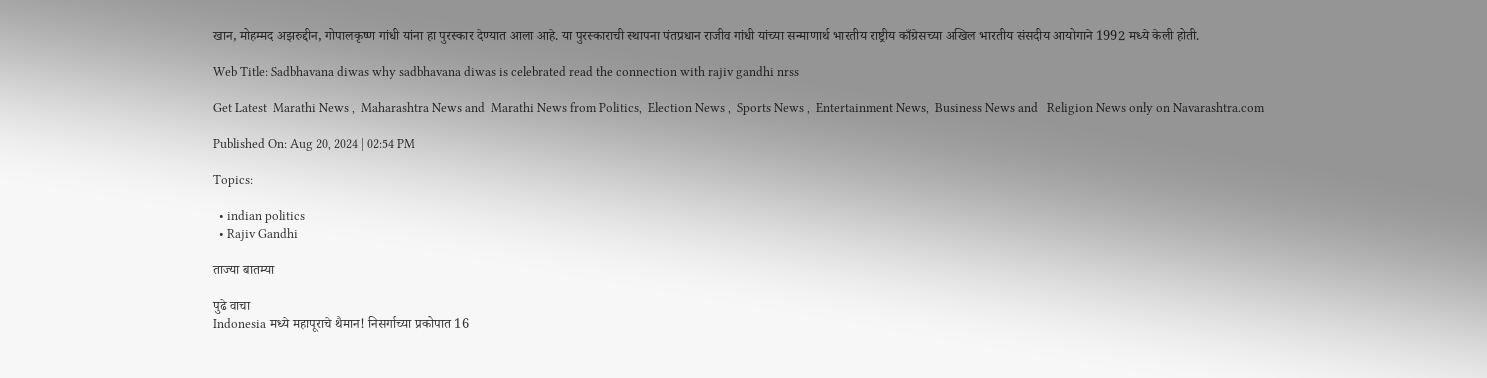खान, मोहम्मद अझरुद्दीन, गोपालकृष्ण गांधी यांना हा पुरस्कार देण्यात आला आहे. या पुरस्काराची स्थापना पंतप्रधान राजीव गांधी यांच्या सन्माणार्थ भारतीय राष्ट्रीय काँग्रेसच्या अखिल भारतीय संसदीय आयोगाने 1992 मध्ये केली होती.

Web Title: Sadbhavana diwas why sadbhavana diwas is celebrated read the connection with rajiv gandhi nrss

Get Latest  Marathi News ,  Maharashtra News and  Marathi News from Politics,  Election News ,  Sports News ,  Entertainment News,  Business News and   Religion News only on Navarashtra.com

Published On: Aug 20, 2024 | 02:54 PM

Topics:

  • indian politics
  • Rajiv Gandhi

ताज्या बातम्या

पुढे वाचा
Indonesia मध्ये महापूराचे थैमान! निसर्गाच्या प्रकोपात 16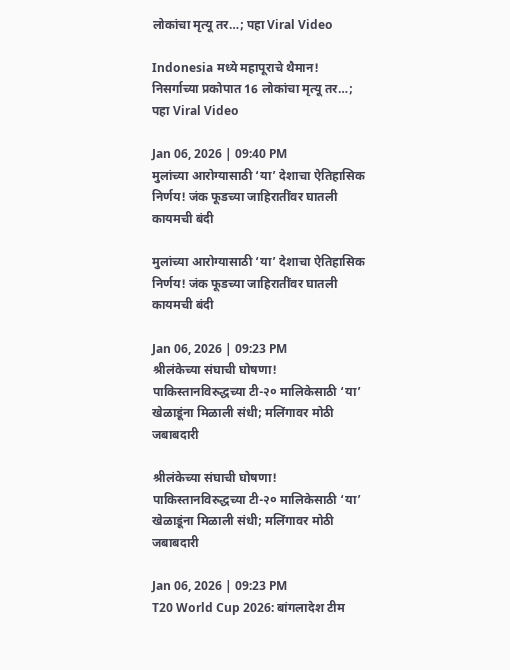लोकांचा मृत्यू तर…; पहा Viral Video

Indonesia मध्ये महापूराचे थैमान! निसर्गाच्या प्रकोपात 16 लोकांचा मृत्यू तर…; पहा Viral Video

Jan 06, 2026 | 09:40 PM
मुलांच्या आरोग्यासाठी ‘या’ देशाचा ऐतिहासिक निर्णय! जंक फूडच्या जाहिरातींवर घातली कायमची बंदी

मुलांच्या आरोग्यासाठी ‘या’ देशाचा ऐतिहासिक निर्णय! जंक फूडच्या जाहिरातींवर घातली कायमची बंदी

Jan 06, 2026 | 09:23 PM
श्रीलंकेच्या संघाची घोषणा! पाकिस्तानविरुद्धच्या टी-२० मालिकेसाठी ‘या’ खेळाडूंना मिळाली संधी; मलिंगावर मोठी जबाबदारी

श्रीलंकेच्या संघाची घोषणा! पाकिस्तानविरुद्धच्या टी-२० मालिकेसाठी ‘या’ खेळाडूंना मिळाली संधी; मलिंगावर मोठी जबाबदारी

Jan 06, 2026 | 09:23 PM
T20 World Cup 2026: बांगलादेश टीम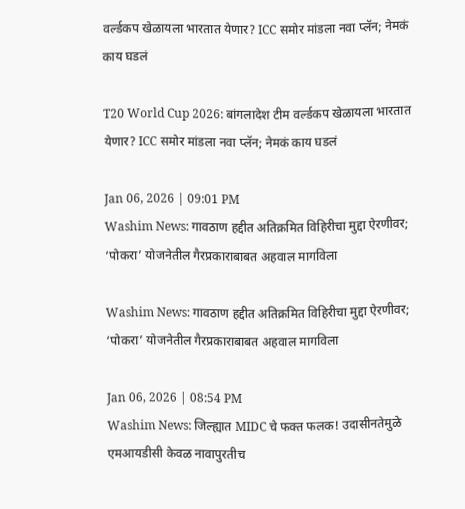वर्ल्डकप खेळायला भारतात येणार? ICC समोर मांडला नवा प्लॅन; नेमकं काय घडलं

T20 World Cup 2026: बांगलादेश टीम वर्ल्डकप खेळायला भारतात येणार? ICC समोर मांडला नवा प्लॅन; नेमकं काय घडलं

Jan 06, 2026 | 09:01 PM
Washim News: गावठाण हद्दीत अतिक्रमित विहिरीचा मुद्दा ऐरणीवर; ‘पोकरा’ योजनेतील गैरप्रकाराबाबत अहवाल मागविला

Washim News: गावठाण हद्दीत अतिक्रमित विहिरीचा मुद्दा ऐरणीवर; ‘पोकरा’ योजनेतील गैरप्रकाराबाबत अहवाल मागविला

Jan 06, 2026 | 08:54 PM
Washim News: जिल्ह्यात MIDC चे फक्त फलक! उदासीनतेमुळे एमआयडीसी केवळ नावापुरतीच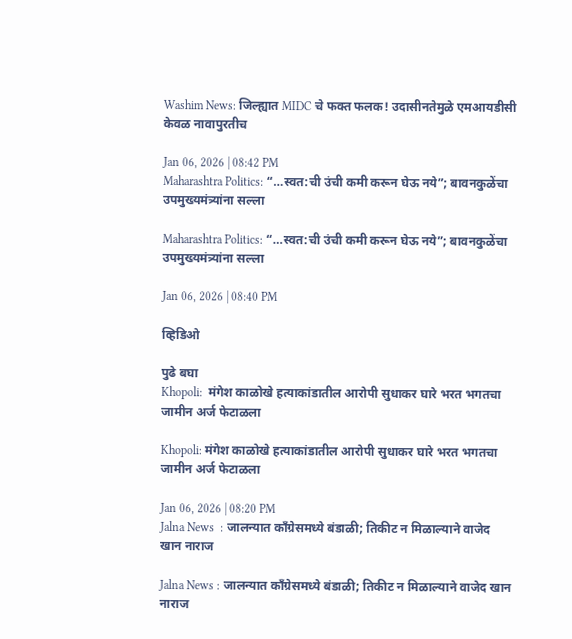Washim News: जिल्ह्यात MIDC चे फक्त फलक! उदासीनतेमुळे एमआयडीसी केवळ नावापुरतीच

Jan 06, 2026 | 08:42 PM
Maharashtra Politics: “…स्वत:ची उंची कमी करून घेऊ नये”; बावनकुळेंचा उपमुख्यमंत्र्यांना सल्ला

Maharashtra Politics: “…स्वत:ची उंची कमी करून घेऊ नये”; बावनकुळेंचा उपमुख्यमंत्र्यांना सल्ला

Jan 06, 2026 | 08:40 PM

व्हिडिओ

पुढे बघा
Khopoli:  मंगेश काळोखे हत्याकांडातील आरोपी सुधाकर घारे भरत भगतचा जामीन अर्ज फेटाळला

Khopoli: मंगेश काळोखे हत्याकांडातील आरोपी सुधाकर घारे भरत भगतचा जामीन अर्ज फेटाळला

Jan 06, 2026 | 08:20 PM
Jalna News  : जालन्यात काँग्रेसमध्ये बंडाळी; तिकीट न मिळाल्याने वाजेद खान नाराज

Jalna News : जालन्यात काँग्रेसमध्ये बंडाळी; तिकीट न मिळाल्याने वाजेद खान नाराज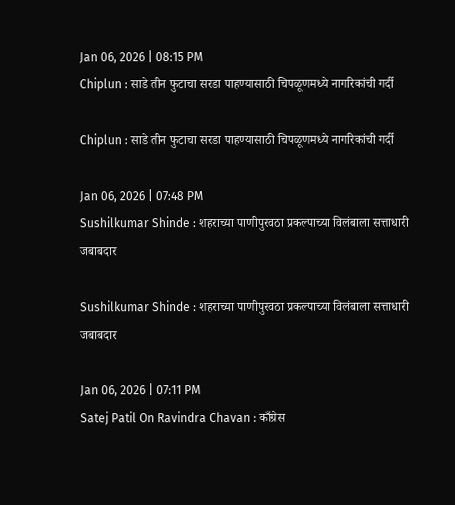Jan 06, 2026 | 08:15 PM
Chiplun : साडे तीन फुटाचा सरडा पाहण्यासाठी चिपळूणमध्ये नागरिकांची गर्दी

Chiplun : साडे तीन फुटाचा सरडा पाहण्यासाठी चिपळूणमध्ये नागरिकांची गर्दी

Jan 06, 2026 | 07:48 PM
Sushilkumar Shinde : शहराच्या पाणीपुरवठा प्रकल्पाच्या विलंबाला सत्ताधारी जबाबदार

Sushilkumar Shinde : शहराच्या पाणीपुरवठा प्रकल्पाच्या विलंबाला सत्ताधारी जबाबदार

Jan 06, 2026 | 07:11 PM
Satej Patil On Ravindra Chavan : काँग्रेस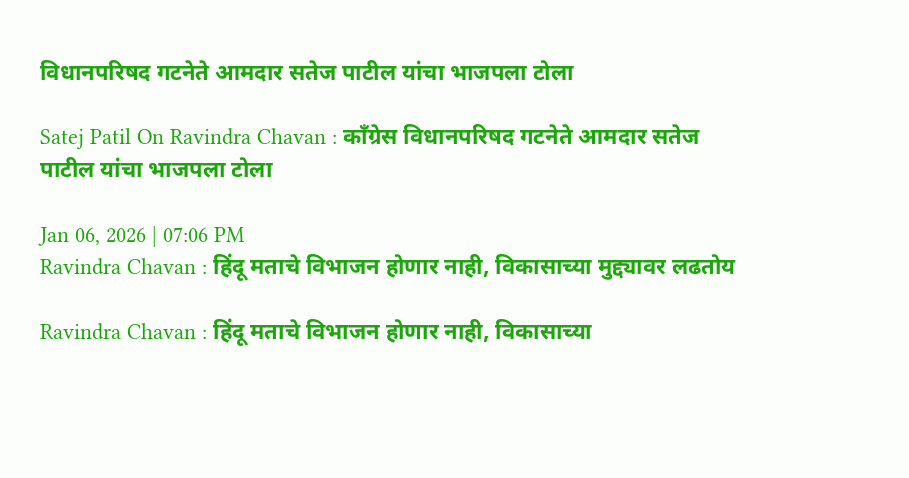विधानपरिषद गटनेते आमदार सतेज पाटील यांचा भाजपला टोला

Satej Patil On Ravindra Chavan : काँग्रेस विधानपरिषद गटनेते आमदार सतेज पाटील यांचा भाजपला टोला

Jan 06, 2026 | 07:06 PM
Ravindra Chavan : हिंदू मताचे विभाजन होणार नाही, विकासाच्या मुद्द्यावर लढतोय

Ravindra Chavan : हिंदू मताचे विभाजन होणार नाही, विकासाच्या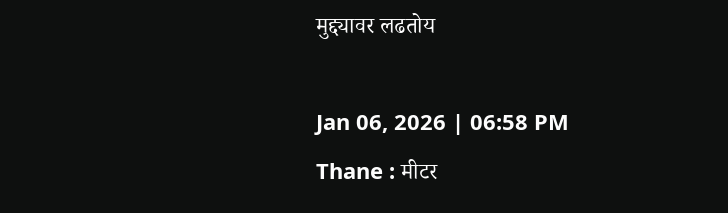मुद्द्यावर लढतोय

Jan 06, 2026 | 06:58 PM
Thane : मीटर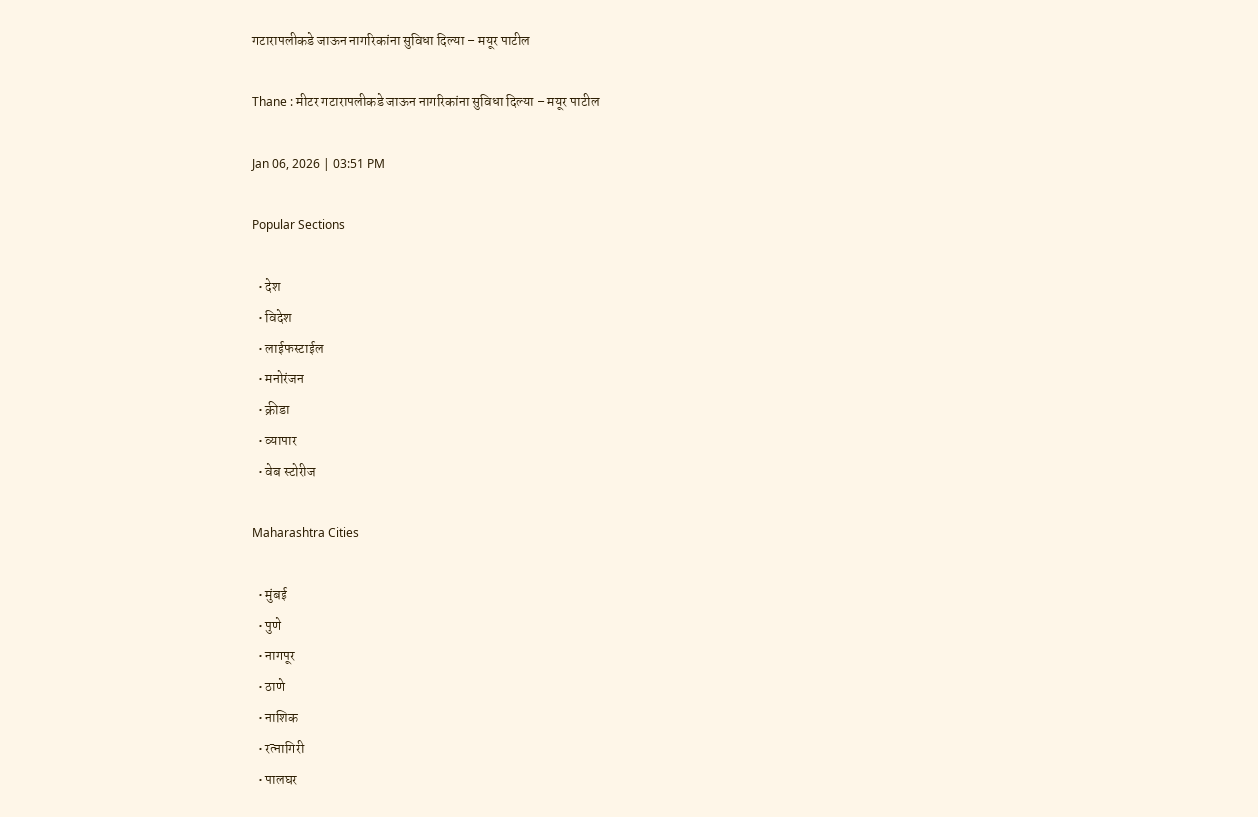गटारापलीकडे जाऊन नागरिकांना सुविधा दिल्या – मयूर पाटील

Thane : मीटर गटारापलीकडे जाऊन नागरिकांना सुविधा दिल्या – मयूर पाटील

Jan 06, 2026 | 03:51 PM

Popular Sections

  • देश
  • विदेश
  • लाईफस्टाईल
  • मनोरंजन
  • क्रीडा
  • व्यापार
  • वेब स्टोरीज

Maharashtra Cities

  • मुंबई
  • पुणे
  • नागपूर
  • ठाणे
  • नाशिक
  • रत्नागिरी
  • पालघर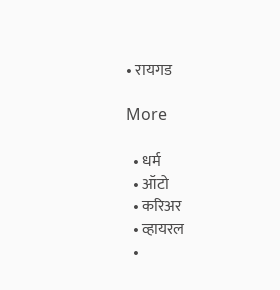• रायगड

More

  • धर्म
  • ऑटो
  • करिअर
  • व्हायरल
  •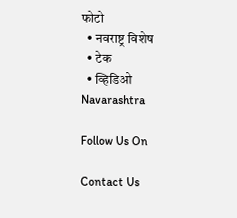फोटो
  • नवराष्ट्र विशेष
  • टेक
  • व्हिडिओ
Navarashtra

Follow Us On

Contact Us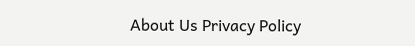About Us Privacy Policy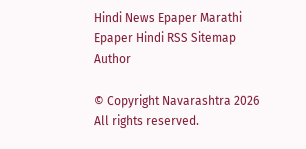Hindi News Epaper Marathi Epaper Hindi RSS Sitemap Author

© Copyright Navarashtra 2026 All rights reserved.